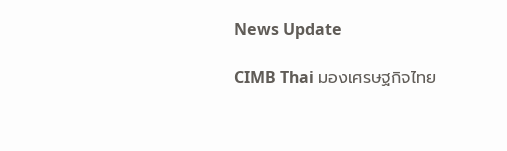News Update

CIMB Thai มองเศรษฐกิจไทย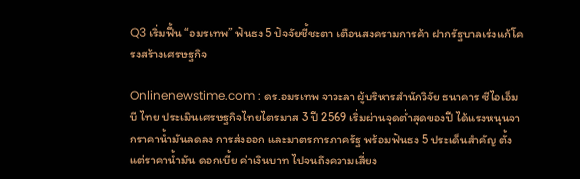Q3 เริ่มฟื้น “อมรเทพ” ฟันธง 5 ปัจจัยชี้ชะตา เตือนสงครามการค้า ฝากรัฐบาลเร่งแก้โครงสร้างเศรษฐกิจ

Onlinenewstime.com : ดร.อมรเทพ จาวะลา ผู้บริหารสำนักวิจัย ธนาคาร ซีไอเอ็มบี ไทย ประเมินเศรษฐกิจไทยไตรมาส 3 ปี 2569 เริ่มผ่านจุดต่ำสุดของปี ได้แรงหนุนจากราคาน้ำมันลดลง การส่งออก และมาตรการภาครัฐ พร้อมฟันธง 5 ประเด็นสำคัญ ตั้งแต่ราคาน้ำมัน ดอกเบี้ย ค่าเงินบาท ไปจนถึงความเสี่ยง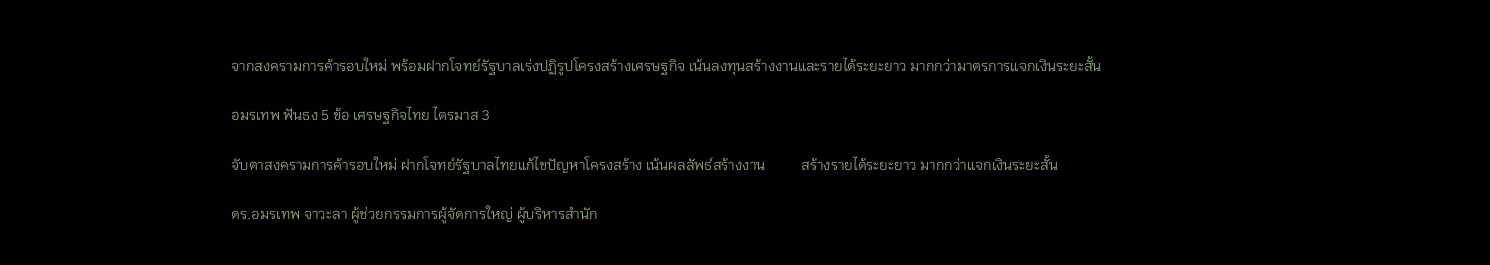จากสงครามการค้ารอบใหม่ พร้อมฝากโจทย์รัฐบาลเร่งปฏิรูปโครงสร้างเศรษฐกิจ เน้นลงทุนสร้างงานและรายได้ระยะยาว มากกว่ามาตรการแจกเงินระยะสั้น

อมรเทพ ฟันธง 5 ข้อ เศรษฐกิจไทย ไตรมาส 3

จับตาสงครามการค้ารอบใหม่ ฝากโจทย์รัฐบาลไทยแก้ไขปัญหาโครงสร้าง เน้นผลลัพธ์สร้างงาน          สร้างรายได้ระยะยาว มากกว่าแจกเงินระยะสั้น

ดร.อมรเทพ จาวะลา ผู้ช่วยกรรมการผู้จัดการใหญ่ ผู้บริหารสำนัก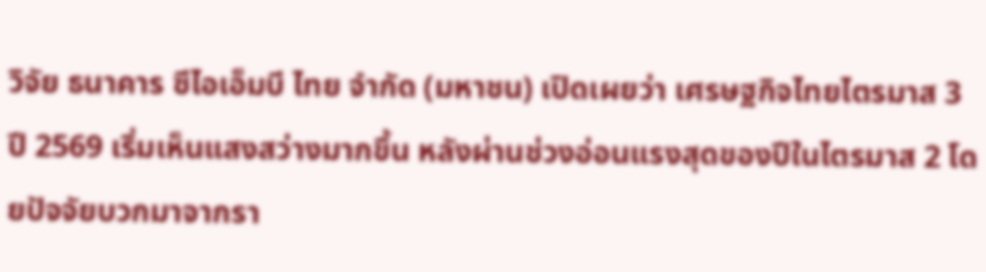วิจัย ธนาคาร ซีไอเอ็มบี ไทย จำกัด (มหาชน) เปิดเผยว่า เศรษฐกิจไทยไตรมาส 3 ปี 2569 เริ่มเห็นแสงสว่างมากขึ้น หลังผ่านช่วงอ่อนแรงสุดของปีในไตรมาส 2 โดยปัจจัยบวกมาจากรา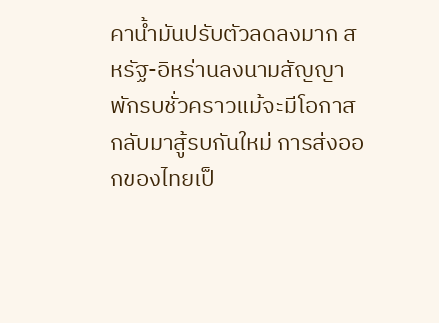คาน้ำมันปรับตัวลดลงมาก สหรัฐ-อิหร่านลงนามสัญญาพักรบชั่วคราวแม้จะมีโอกาสกลับมาสู้รบกันใหม่ การส่งออกของไทยเป็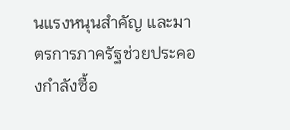นแรงหนุนสำคัญ และมาตรการภาครัฐช่วยประคองกำลังซื้อ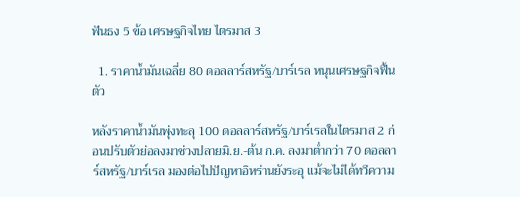ฟันธง 5 ข้อ เศรษฐกิจไทย ไตรมาส 3

  1. ราคาน้ำมันเฉลี่ย 80 ดอลลาร์สหรัฐ/บาร์เรล หนุนเศรษฐกิจฟื้นตัว

หลังราคาน้ำมันพุ่งทะลุ 100 ดอลลาร์สหรัฐ/บาร์เรลในไตรมาส 2 ก่อนปรับตัวย่อลงมาช่วงปลายมิ.ย.-ต้น ก.ค. ลงมาต่ำกว่า 70 ดอลลาร์สหรัฐ/บาร์เรล มองต่อไปปัญหาอิหร่านยังระอุ แม้จะไม่ได้ทวีความ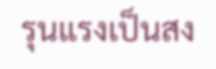รุนแรงเป็นสง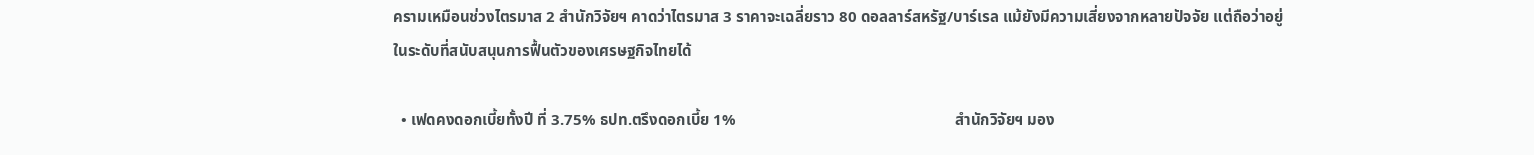ครามเหมือนช่วงไตรมาส 2 สำนักวิจัยฯ คาดว่าไตรมาส 3 ราคาจะเฉลี่ยราว 80 ดอลลาร์สหรัฐ/บาร์เรล แม้ยังมีความเสี่ยงจากหลายปัจจัย แต่ถือว่าอยู่ในระดับที่สนับสนุนการฟื้นตัวของเศรษฐกิจไทยได้

  • เฟดคงดอกเบี้ยทั้งปี ที่ 3.75% ธปท.ตรึงดอกเบี้ย 1%                                                        สำนักวิจัยฯ มอง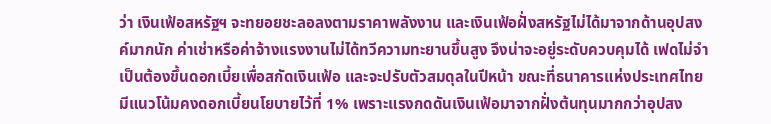ว่า เงินเฟ้อสหรัฐฯ จะทยอยชะลอลงตามราคาพลังงาน และเงินเฟ้อฝั่งสหรัฐไม่ได้มาจากด้านอุปสงค์มากนัก ค่าเช่าหรือค่าจ้างแรงงานไม่ได้ทวีความทะยานขึ้นสูง จึงน่าจะอยู่ระดับควบคุมได้ เฟดไม่จำเป็นต้องขึ้นดอกเบี้ยเพื่อสกัดเงินเฟ้อ และจะปรับตัวสมดุลในปีหน้า ขณะที่ธนาคารแห่งประเทศไทยมีแนวโน้มคงดอกเบี้ยนโยบายไว้ที่ 1% เพราะแรงกดดันเงินเฟ้อมาจากฝั่งต้นทุนมากกว่าอุปสง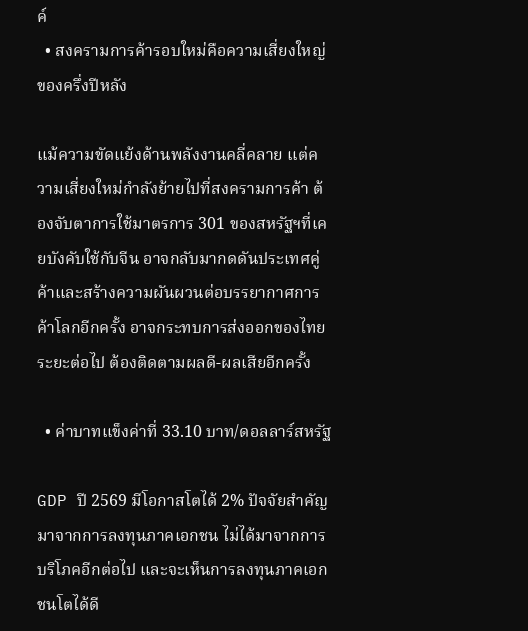ค์
  • สงครามการค้ารอบใหม่คือความเสี่ยงใหญ่ของครึ่งปีหลัง

แม้ความขัดแย้งด้านพลังงานคลี่คลาย แต่ความเสี่ยงใหม่กำลังย้ายไปที่สงครามการค้า ต้องจับตาการใช้มาตรการ 301 ของสหรัฐฯที่เคยบังคับใช้กับจีน อาจกลับมากดดันประเทศคู่ค้าและสร้างความผันผวนต่อบรรยากาศการค้าโลกอีกครั้ง อาจกระทบการส่งออกของไทยระยะต่อไป ต้องติดตามผลดี-ผลเสียอีกครั้ง

  • ค่าบาทแข็งค่าที่ 33.10 บาท/ดอลลาร์สหรัฐ

GDP ปี 2569 มีโอกาสโตได้ 2% ปัจจัยสำคัญ มาจากการลงทุนภาคเอกชน ไม่ได้มาจากการบริโภคอีกต่อไป และจะเห็นการลงทุนภาคเอกชนโตได้ดี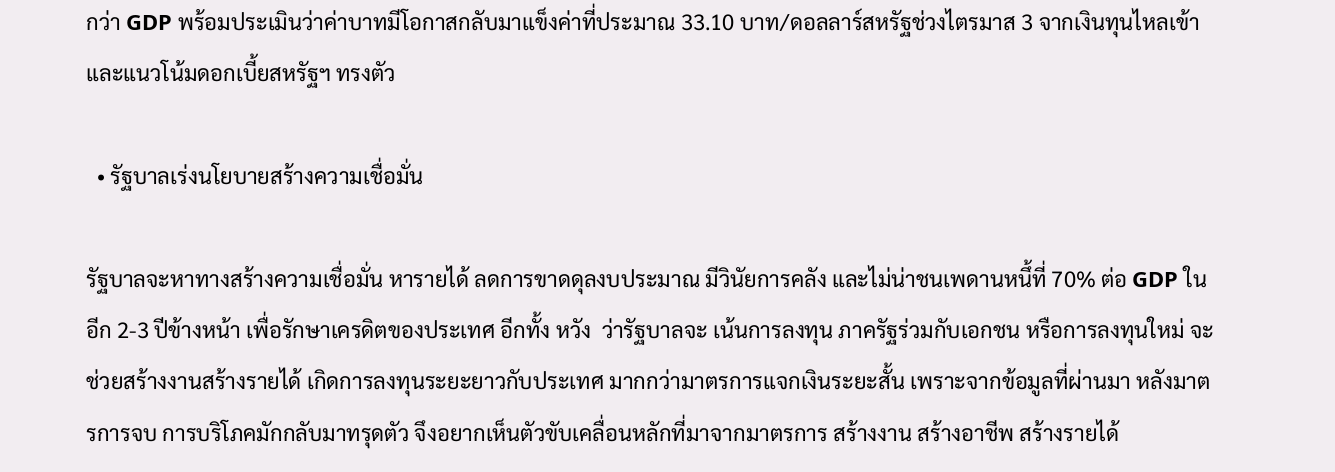กว่า GDP พร้อมประเมินว่าค่าบาทมีโอกาสกลับมาแข็งค่าที่ประมาณ 33.10 บาท/ดอลลาร์สหรัฐช่วงไตรมาส 3 จากเงินทุนไหลเข้าและแนวโน้มดอกเบี้ยสหรัฐฯ ทรงตัว

  • รัฐบาลเร่งนโยบายสร้างความเชื่อมั่น

รัฐบาลจะหาทางสร้างความเชื่อมั่น หารายได้ ลดการขาดดุลงบประมาณ มีวินัยการคลัง และไม่น่าชนเพดานหนึ้ที่ 70% ต่อ GDP ในอีก 2-3 ปีข้างหน้า เพื่อรักษาเครดิตของประเทศ อีกทั้ง หวัง  ว่ารัฐบาลจะ เน้นการลงทุน ภาครัฐร่วมกับเอกชน หรือการลงทุนใหม่ จะช่วยสร้างงานสร้างรายได้ เกิดการลงทุนระยะยาวกับประเทศ มากกว่ามาตรการแจกเงินระยะสั้น เพราะจากข้อมูลที่ผ่านมา หลังมาตรการจบ การบริโภคมักกลับมาทรุดตัว จึงอยากเห็นตัวขับเคลื่อนหลักที่มาจากมาตรการ สร้างงาน สร้างอาชีพ สร้างรายได้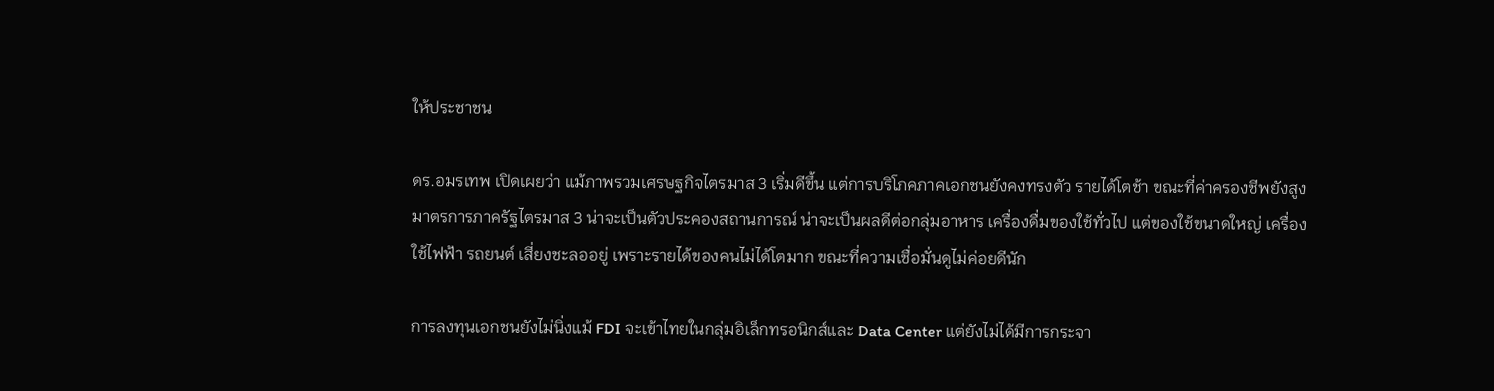ให้ประชาชน

ดร.อมรเทพ เปิดเผยว่า แม้ภาพรวมเศรษฐกิจไตรมาส 3 เริ่มดีขึ้น แต่การบริโภคภาคเอกชนยังคงทรงตัว รายได้โตช้า ขณะที่ค่าครองชีพยังสูง มาตรการภาครัฐไตรมาส 3 น่าจะเป็นตัวประคองสถานการณ์ น่าจะเป็นผลดีต่อกลุ่มอาหาร เครื่องดื่มของใช้ทั่วไป แต่ของใช้ขนาดใหญ่ เครื่องใช้ไฟฟ้า รถยนต์ เสี่ยงชะลออยู่ เพราะรายได้ของคนไม่ได้โตมาก ขณะที่ความเชื่อมั่นดูไม่ค่อยดีนัก

การลงทุนเอกชนยังไม่นิ่งแม้ FDI จะเข้าไทยในกลุ่มอิเล็กทรอนิกส์และ Data Center แต่ยังไม่ได้มีการกระจา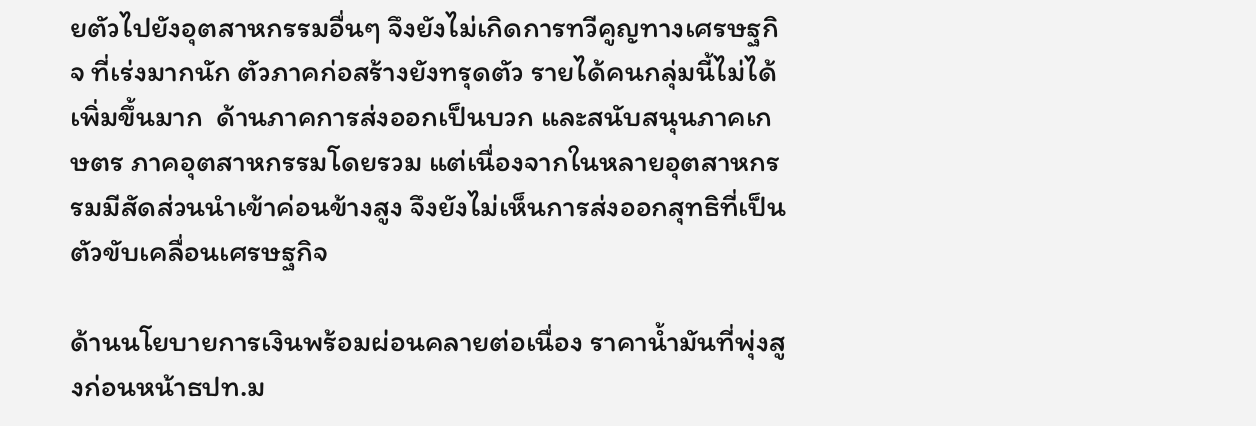ยตัวไปยังอุตสาหกรรมอื่นๆ จึงยังไม่เกิดการทวีคูญทางเศรษฐกิจ ที่เร่งมากนัก ตัวภาคก่อสร้างยังทรุดตัว รายได้คนกลุ่มนี้ไม่ได้เพิ่มขึ้นมาก  ด้านภาคการส่งออกเป็นบวก และสนับสนุนภาคเกษตร ภาคอุตสาหกรรมโดยรวม แต่เนื่องจากในหลายอุตสาหกรรมมีสัดส่วนนำเข้าค่อนข้างสูง จึงยังไม่เห็นการส่งออกสุทธิที่เป็นตัวขับเคลื่อนเศรษฐกิจ

ด้านนโยบายการเงินพร้อมผ่อนคลายต่อเนื่อง ราคาน้ำมันที่พุ่งสูงก่อนหน้าธปท.ม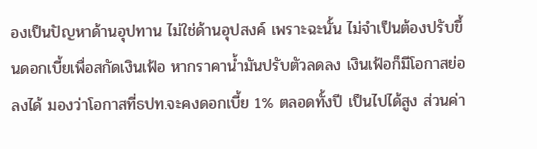องเป็นปัญหาด้านอุปทาน ไม่ใช่ด้านอุปสงค์ เพราะฉะนั้น ไม่จำเป็นต้องปรับขึ้นดอกเบี้ยเพื่อสกัดเงินเฟ้อ หากราคาน้ำมันปรับตัวลดลง เงินเฟ้อก็มีโอกาสย่อลงได้ มองว่าโอกาสที่ธปท.จะคงดอกเบี้ย 1% ตลอดทั้งปี เป็นไปได้สูง ส่วนค่า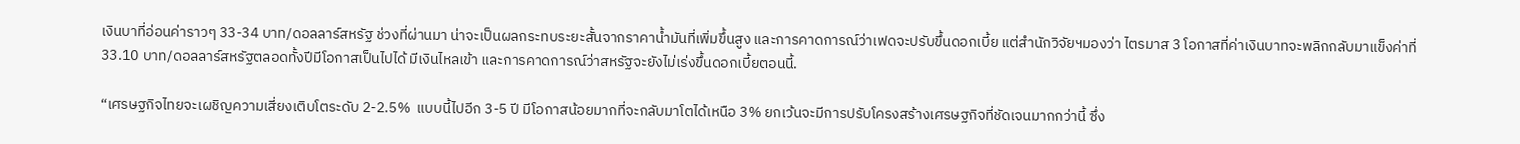เงินบาที่อ่อนค่าราวๆ 33-34 บาท/ดอลลาร์สหรัฐ ช่วงที่ผ่านมา น่าจะเป็นผลกระทบระยะสั้นจากราคาน้ำมันที่เพิ่มขึ้นสูง และการคาดการณ์ว่าเฟดจะปรับขึ้นดอกเบี้ย แต่สำนักวิจัยฯมองว่า ไตรมาส 3 โอกาสที่ค่าเงินบาทจะพลิกกลับมาแข็งค่าที่ 33.10 บาท/ดอลลาร์สหรัฐตลอดทั้งปีมีโอกาสเป็นไปได้ มีเงินไหลเข้า และการคาดการณ์ว่าสหรัฐจะยังไม่เร่งขึ้นดอกเบี้ยตอนนี้.

“เศรษฐกิจไทยจะเผชิญความเสี่ยงเติบโตระดับ 2-2.5%  แบบนี้ไปอีก 3-5 ปี มีโอกาสน้อยมากที่จะกลับมาโตได้เหนือ 3% ยกเว้นจะมีการปรับโครงสร้างเศรษฐกิจที่ชัดเจนมากกว่านี้ ซึ่ง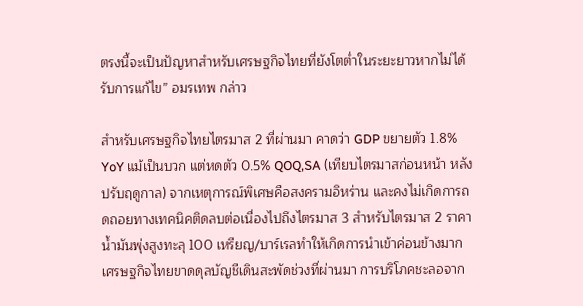ตรงนี้จะเป็นปัญหาสำหรับเศรษฐกิจไทยที่ยังโตต่ำในระยะยาวหากไม่ได้รับการแก้ไข” อมรเทพ กล่าว

สำหรับเศรษฐกิจไทยไตรมาส 2 ที่ผ่านมา คาดว่า GDP ขยายตัว 1.8% YoY แม้เป็นบวก แต่หดตัว 0.5% QOQ,SA (เทียบไตรมาสก่อนหน้า หลังปรับฤดูกาล) จากเหตุการณ์พิเศษคือสงครามอิหร่าน และคงไม่เกิดการถดถอยทางเทคนิคติดลบต่อเนื่องไปถึงไตรมาส 3 สำหรับไตรมาส 2 ราคาน้ำมันพุ่งสูงทะลุ 100 เหรียญ/บาร์เรลทำให้เกิดการนำเข้าค่อนข้างมาก เศรษฐกิจไทยขาดดุลบัญชีเดินสะพัดช่วงที่ผ่านมา การบริโภคชะลอจาก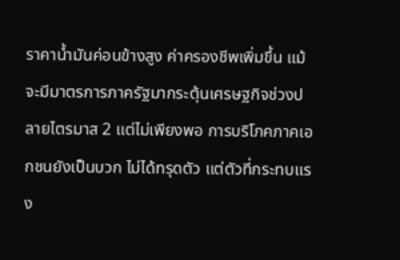ราคาน้ำมันค่อนข้างสูง ค่าครองชีพเพิ่มขึ้น แม้จะมีมาตรการภาครัฐมากระตุ้นเศรษฐกิจช่วงปลายไตรมาส 2 แต่ไม่เพียงพอ การบริโภคภาคเอกชนยังเป็นบวก ไม่ได้ทรุดตัว แต่ตัวที่กระทบแรง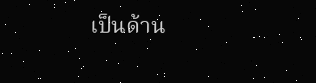เป็นด้าน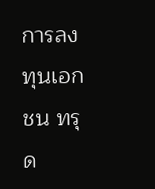การลงทุนเอกชน ทรุด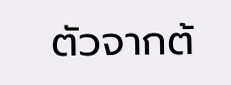ตัวจากต้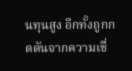นทุนสูง อีกทั้งถูกกดดันจากความเชื่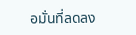อมั่นที่ลดลง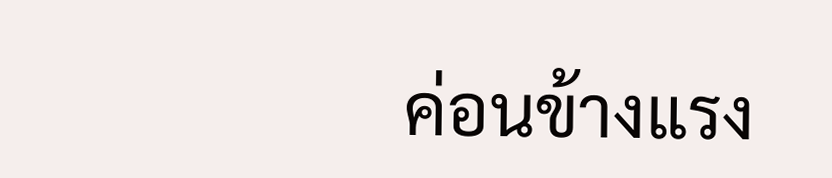ค่อนข้างแรง